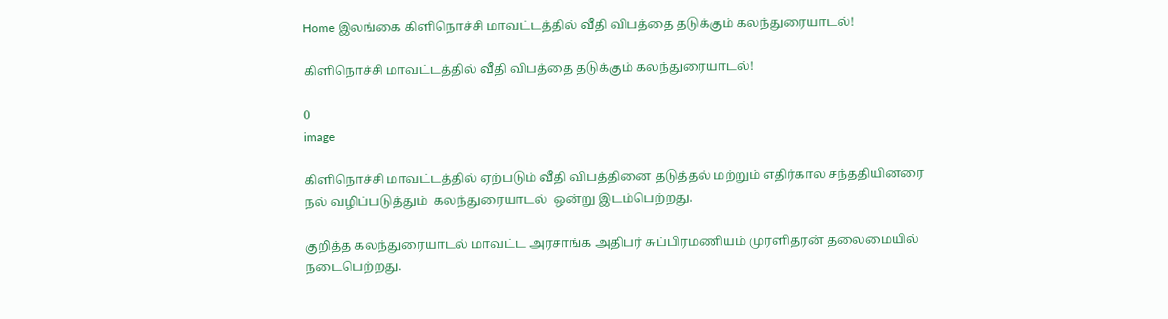Home இலங்கை கிளிநொச்சி மாவட்டத்தில் வீதி விபத்தை தடுக்கும் கலந்துரையாடல்!

கிளிநொச்சி மாவட்டத்தில் வீதி விபத்தை தடுக்கும் கலந்துரையாடல்!

0
image

கிளிநொச்சி மாவட்டத்தில் ஏற்படும் வீதி விபத்தினை தடுத்தல் மற்றும் எதிர்கால சந்ததியினரை நல் வழிப்படுத்தும்  கலந்துரையாடல்  ஒன்று இடம்பெற்றது.

குறித்த கலந்துரையாடல் மாவட்ட அரசாங்க அதிபர் சுப்பிரமணியம் முரளிதரன் தலைமையில் நடைபெற்றது.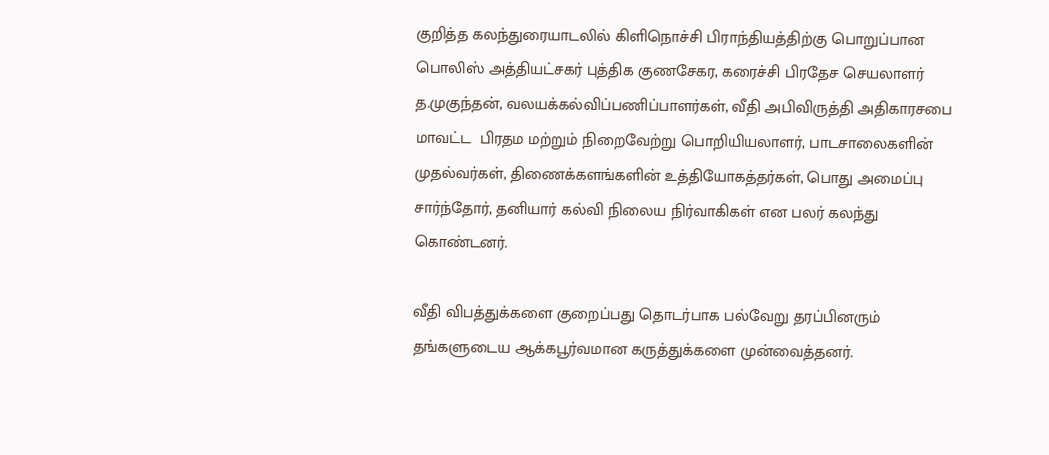குறித்த கலந்துரையாடலில் கிளிநொச்சி பிராந்தியத்திற்கு பொறுப்பான பொலிஸ் அத்தியட்சகர் புத்திக குணசேகர, கரைச்சி பிரதேச செயலாளர் த.முகுந்தன், வலயக்கல்விப்பணிப்பாளர்கள், வீதி அபிவிருத்தி அதிகாரசபை மாவட்ட  பிரதம மற்றும் நிறைவேற்று பொறியியலாளர், பாடசாலைகளின் முதல்வர்கள், திணைக்களங்களின் உத்தியோகத்தர்கள், பொது அமைப்பு சார்ந்தோர், தனியார் கல்வி நிலைய நிர்வாகிகள் என பலர் கலந்து கொண்டனர்.

வீதி விபத்துக்களை குறைப்பது தொடர்பாக பல்வேறு தரப்பினரும் தங்களுடைய ஆக்கபூர்வமான கருத்துக்களை முன்வைத்தனர்.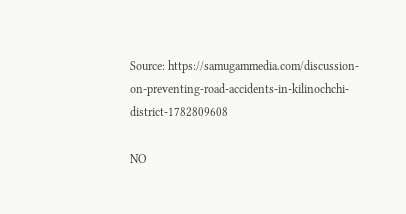Source: https://samugammedia.com/discussion-on-preventing-road-accidents-in-kilinochchi-district-1782809608

NO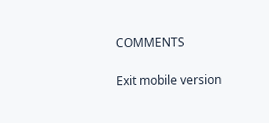COMMENTS

Exit mobile version